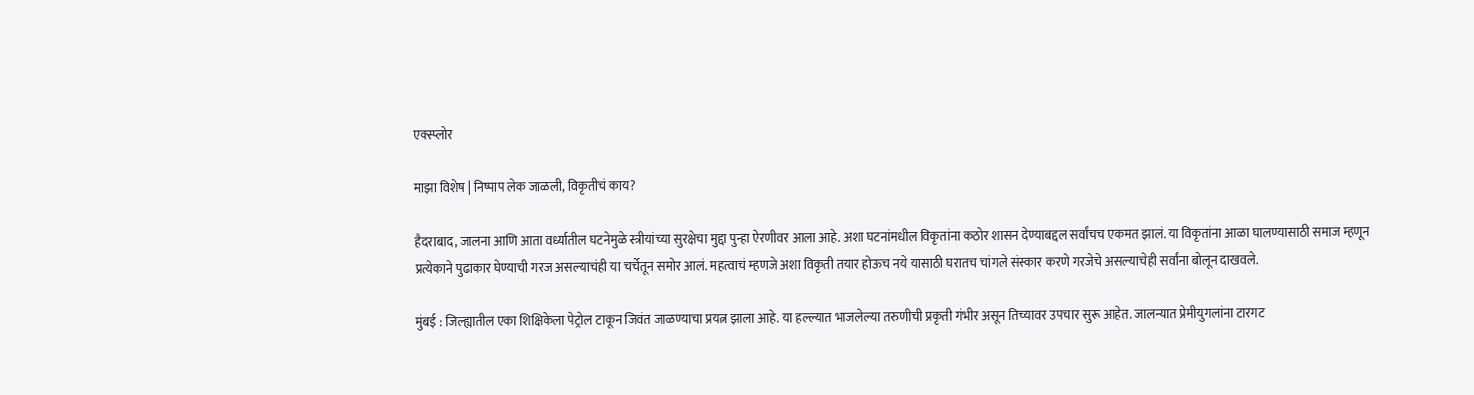एक्स्प्लोर

माझा विशेष | निष्पाप लेक जाळली, विकृतीचं काय?

हैदराबाद, जालना आणि आता वर्ध्यातील घटनेमुळे स्त्रीयांच्या सुरक्षेचा मुद्दा पुन्हा ऐरणीवर आला आहे. अशा घटनांमधील विकृतांना कठोर शासन देण्याबद्दल सर्वांचच एकमत झालं. या विकृतांना आळा घालण्यासाठी समाज म्हणून प्रत्येकाने पुढाकार घेण्याची गरज असल्याचंही या चर्चेतून समोर आलं. महत्वाचं म्हणजे अशा विकृती तयार होऊच नये यासाठी घरातच चांगले संस्कार करणे गरजेचे असल्याचेही सर्वांना बोलून दाखवले.

मुंबई : जिल्ह्यातील एका शिक्षिकेला पेट्रोल टाकून जिवंत जाळण्याचा प्रयत्न झाला आहे. या हल्ल्यात भाजलेल्या तरुणीची प्रकृती गंभीर असून तिच्यावर उपचार सुरू आहेत. जालन्यात प्रेमीयुगलांना टारगट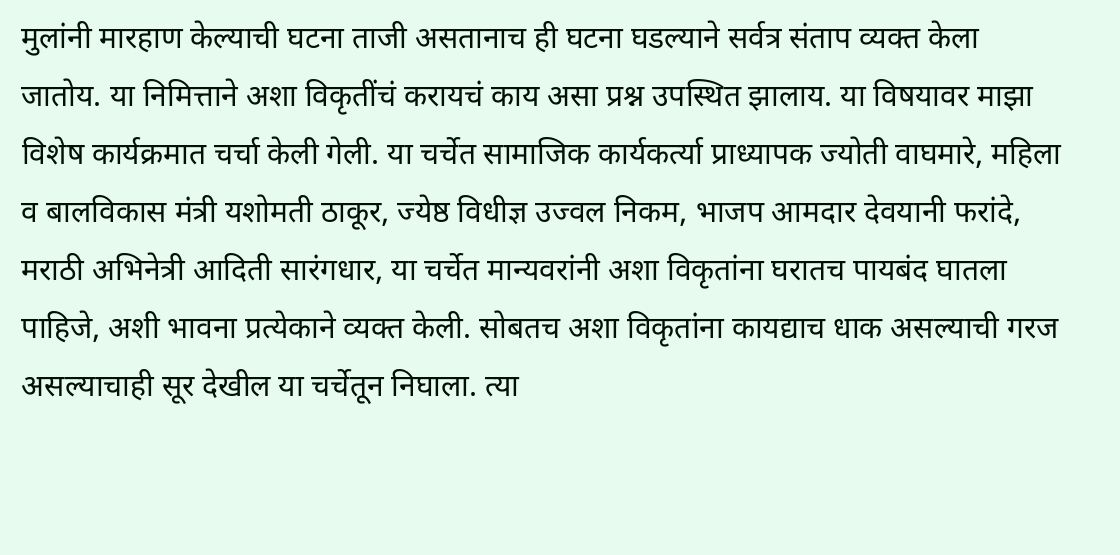मुलांनी मारहाण केल्याची घटना ताजी असतानाच ही घटना घडल्याने सर्वत्र संताप व्यक्त केला जातोय. या निमित्ताने अशा विकृतींचं करायचं काय असा प्रश्न उपस्थित झालाय. या विषयावर माझा विशेष कार्यक्रमात चर्चा केली गेली. या चर्चेत सामाजिक कार्यकर्त्या प्राध्यापक ज्योती वाघमारे, महिला व बालविकास मंत्री यशोमती ठाकूर, ज्येष्ठ विधीज्ञ उज्वल निकम, भाजप आमदार देवयानी फरांदे, मराठी अभिनेत्री आदिती सारंगधार, या चर्चेत मान्यवरांनी अशा विकृतांना घरातच पायबंद घातला पाहिजे, अशी भावना प्रत्येकाने व्यक्त केली. सोबतच अशा विकृतांना कायद्याच धाक असल्याची गरज असल्याचाही सूर देखील या चर्चेतून निघाला. त्या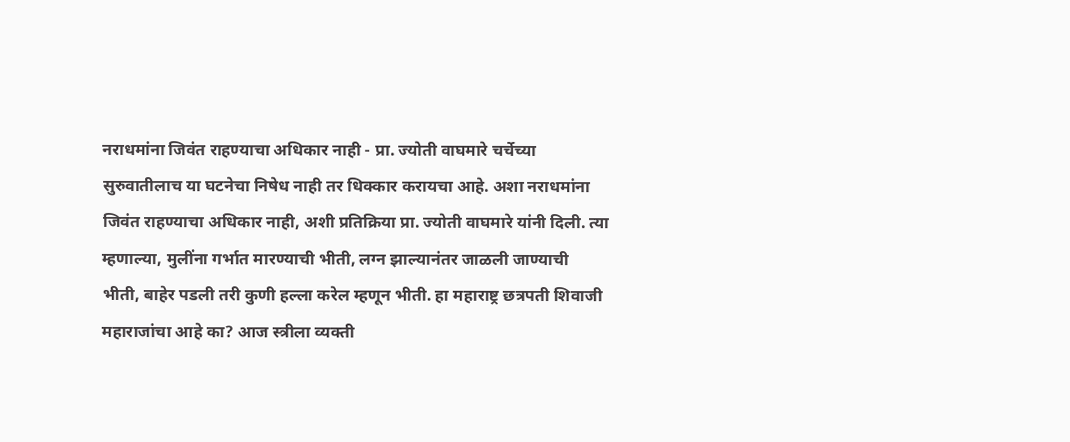नराधमांना जिवंत राहण्याचा अधिकार नाही - प्रा. ज्योती वाघमारे चर्चेच्या सुरुवातीलाच या घटनेचा निषेध नाही तर धिक्कार करायचा आहे. अशा नराधमांना जिवंत राहण्याचा अधिकार नाही, अशी प्रतिक्रिया प्रा. ज्योती वाघमारे यांनी दिली. त्या म्हणाल्या, मुलींना गर्भात मारण्याची भीती, लग्न झाल्यानंतर जाळली जाण्याची भीती, बाहेर पडली तरी कुणी हल्ला करेल म्हणून भीती. हा महाराष्ट्र छत्रपती शिवाजी महाराजांचा आहे का? आज स्त्रीला व्यक्ती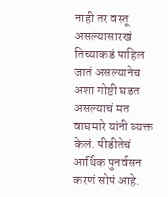नाही तर वस्तू असल्यासारखं तिच्याकडं पाहिल जातं असल्यानेच अशा गोष्टी घडत असल्याचं मत वाघमारे यांनी व्यक्त केलं. पीडीतेचं आर्थिक पुनर्वसन करणं सोपं आहे.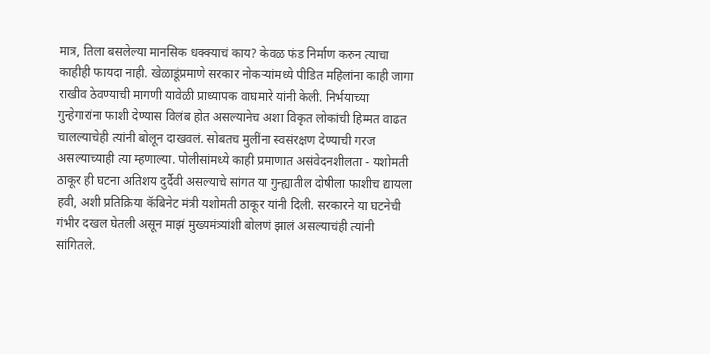मात्र, तिला बसलेल्या मानसिक धक्क्याचं काय? केवळ फंड निर्माण करुन त्याचा काहीही फायदा नाही. खेळाडूंप्रमाणे सरकार नोकऱ्यांमध्ये पीडित महिलांना काही जागा राखीव ठेवण्याची मागणी यावेळी प्राध्यापक वाघमारे यांनी केली. निर्भयाच्या गुन्हेगारांना फाशी देण्यास विलंब होत असल्यानेच अशा विकृत लोकांची हिम्मत वाढत चालल्याचेही त्यांनी बोलून दाखवलं. सोबतच मुलींना स्वसंरक्षण देण्याची गरज असल्याच्याही त्या म्हणाल्या. पोलीसांमध्ये काही प्रमाणात असंवेदनशीलता - यशोमती ठाकूर ही घटना अतिशय दुर्दैवी असल्याचे सांगत या गुन्ह्यातील दोषीला फाशीच द्यायला हवी, अशी प्रतिक्रिया कॅबिनेट मंत्री यशोमती ठाकूर यांनी दिली. सरकारने या घटनेची गंभीर दखल घेतली असून माझं मुख्यमंत्र्यांशी बोलणं झालं असल्याचंही त्यांनी सांगितले.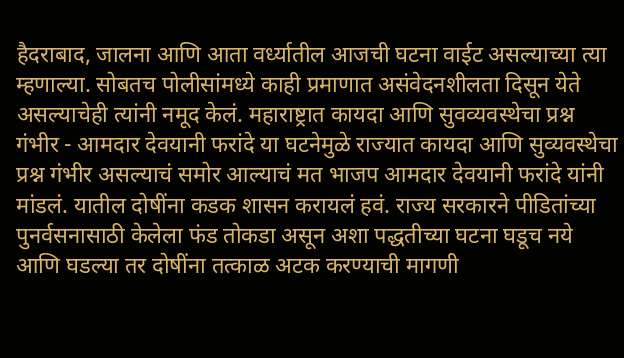हैदराबाद, जालना आणि आता वर्ध्यातील आजची घटना वाईट असल्याच्या त्या म्हणाल्या. सोबतच पोलीसांमध्ये काही प्रमाणात असंवेदनशीलता दिसून येते असल्याचेही त्यांनी नमूद केलं. महाराष्ट्रात कायदा आणि सुवव्यवस्थेचा प्रश्न गंभीर - आमदार देवयानी फरांदे या घटनेमुळे राज्यात कायदा आणि सुव्यवस्थेचा प्रश्न गंभीर असल्याचं समोर आल्याचं मत भाजप आमदार देवयानी फरांदे यांनी मांडलं. यातील दोषींना कडक शासन करायलं हवं. राज्य सरकारने पीडितांच्या पुनर्वसनासाठी केलेला फंड तोकडा असून अशा पद्धतीच्या घटना घडूच नये आणि घडल्या तर दोषींना तत्काळ अटक करण्याची मागणी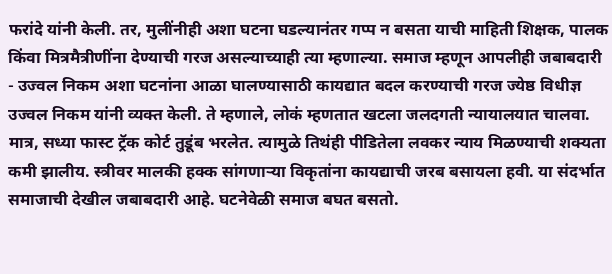फरांदे यांनी केली. तर, मुलींनीही अशा घटना घडल्यानंतर गप्प न बसता याची माहिती शिक्षक, पालक किंवा मित्रमैत्रीणींना देण्याची गरज असल्याच्याही त्या म्हणाल्या. समाज म्हणून आपलीही जबाबदारी - उज्वल निकम अशा घटनांना आळा घालण्यासाठी कायद्यात बदल करण्याची गरज ज्येष्ठ विधीज्ञ उज्वल निकम यांनी व्यक्त केली. ते म्हणाले, लोकं म्हणतात खटला जलदगती न्यायालयात चालवा. मात्र, सध्या फास्ट ट्रॅक कोर्ट तुडूंब भरलेत. त्यामुळे तिथंही पीडितेला लवकर न्याय मिळण्याची शक्यता कमी झालीय. स्त्रीवर मालकी हक्क सांगणाऱ्या विकृतांना कायद्याची जरब बसायला हवी. या संदर्भात समाजाची देखील जबाबदारी आहे. घटनेवेळी समाज बघत बसतो.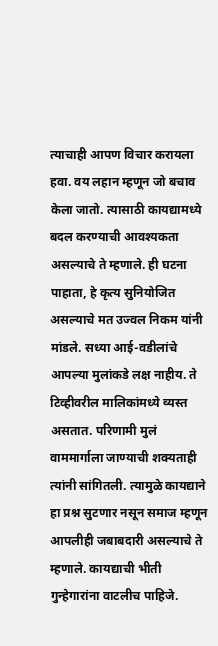त्याचाही आपण विचार करायला हवा. वय लहान म्हणून जो बचाव केला जातो. त्यासाठी कायद्यामध्ये बदल करण्याची आवश्यकता असल्याचे ते म्हणाले. ही घटना पाहाता, हे कृत्य सुनियोजित असल्याचे मत उज्वल निकम यांनी मांडले. सध्या आई-वडीलांचे आपल्या मुलांकडे लक्ष नाहीय. ते टिव्हीवरील मालिकांमध्ये व्यस्त असतात. परिणामी मुलं वाममार्गाला जाण्याची शक्यताही त्यांनी सांगितली. त्यामुळे कायद्याने हा प्रश्न सुटणार नसून समाज म्हणून आपलीही जबाबदारी असल्याचे ते म्हणाले. कायद्याची भीती गुन्हेगारांना वाटलीच पाहिजे.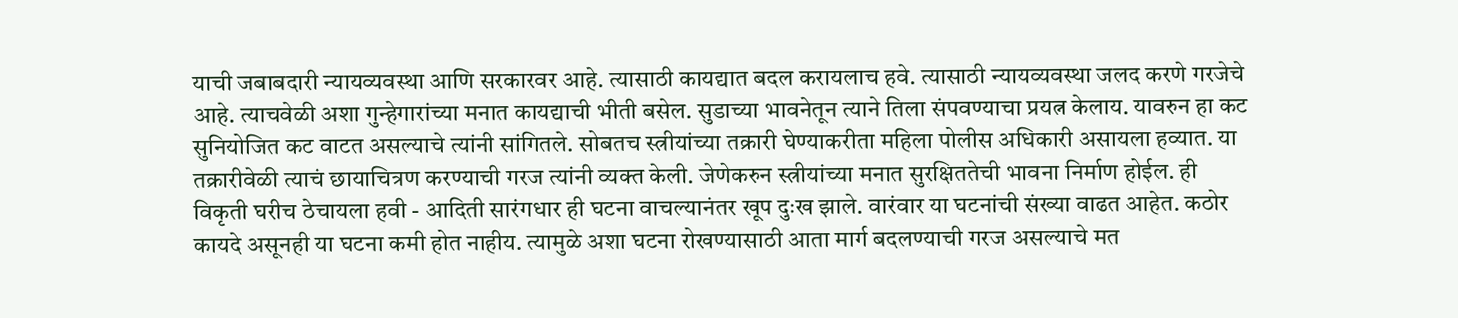याची जबाबदारी न्यायव्यवस्था आणि सरकारवर आहे. त्यासाठी कायद्यात बदल करायलाच हवे. त्यासाठी न्यायव्यवस्था जलद करणे गरजेचे आहे. त्याचवेळी अशा गुन्हेगारांच्या मनात कायद्याची भीती बसेल. सुडाच्या भावनेतून त्याने तिला संपवण्याचा प्रयत्न केलाय. यावरुन हा कट सुनियोजित कट वाटत असल्याचे त्यांनी सांगितले. सोबतच स्त्रीयांच्या तक्रारी घेण्याकरीता महिला पोलीस अधिकारी असायला हव्यात. या तक्रारीवेळी त्याचं छायाचित्रण करण्याची गरज त्यांनी व्यक्त केली. जेणेकरुन स्त्रीयांच्या मनात सुरक्षिततेची भावना निर्माण होईल. ही विकृती घरीच ठेचायला हवी - आदिती सारंगधार ही घटना वाचल्यानंतर खूप दुःख झाले. वारंवार या घटनांची संख्या वाढत आहेत. कठोर कायदे असूनही या घटना कमी होत नाहीय. त्यामुळे अशा घटना रोखण्यासाठी आता मार्ग बदलण्याची गरज असल्याचे मत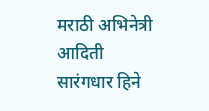मराठी अभिनेत्री आदिती सारंगधार हिने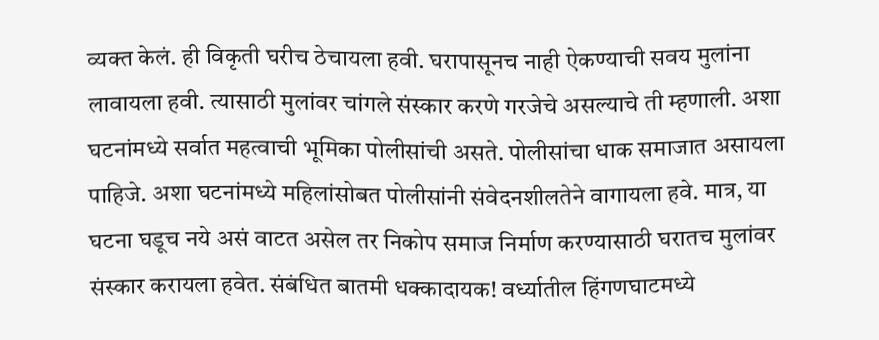व्यक्त केलं. ही विकृती घरीच ठेचायला हवी. घरापासूनच नाही ऐकण्याची सवय मुलांना लावायला हवी. त्यासाठी मुलांवर चांगले संस्कार करणे गरजेचे असल्याचे ती म्हणाली. अशा घटनांमध्ये सर्वात महत्वाची भूमिका पोलीसांची असते. पोलीसांचा धाक समाजात असायला पाहिजे. अशा घटनांमध्ये महिलांसोबत पोलीसांनी संवेदनशीलतेने वागायला हवे. मात्र, या घटना घडूच नये असं वाटत असेल तर निकोप समाज निर्माण करण्यासाठी घरातच मुलांवर संस्कार करायला हवेत. संबंधित बातमी धक्कादायक! वर्ध्यातील हिंगणघाटमध्ये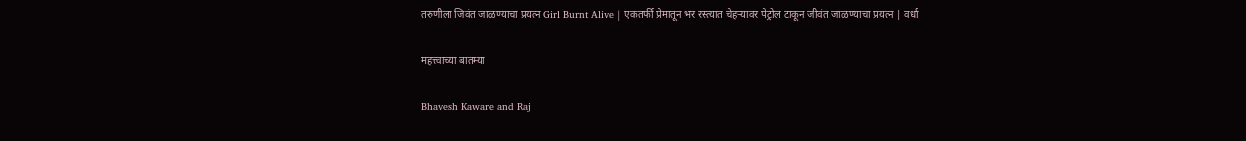तरुणीला जिवंत जाळण्याचा प्रयत्न Girl Burnt Alive | एकतर्फी प्रेमातून भर रस्त्यात चेहऱ्यावर पेट्रोल टाकून जीवंत जाळण्याचा प्रयत्न | वर्धा

महत्त्वाच्या बातम्या

Bhavesh Kaware and Raj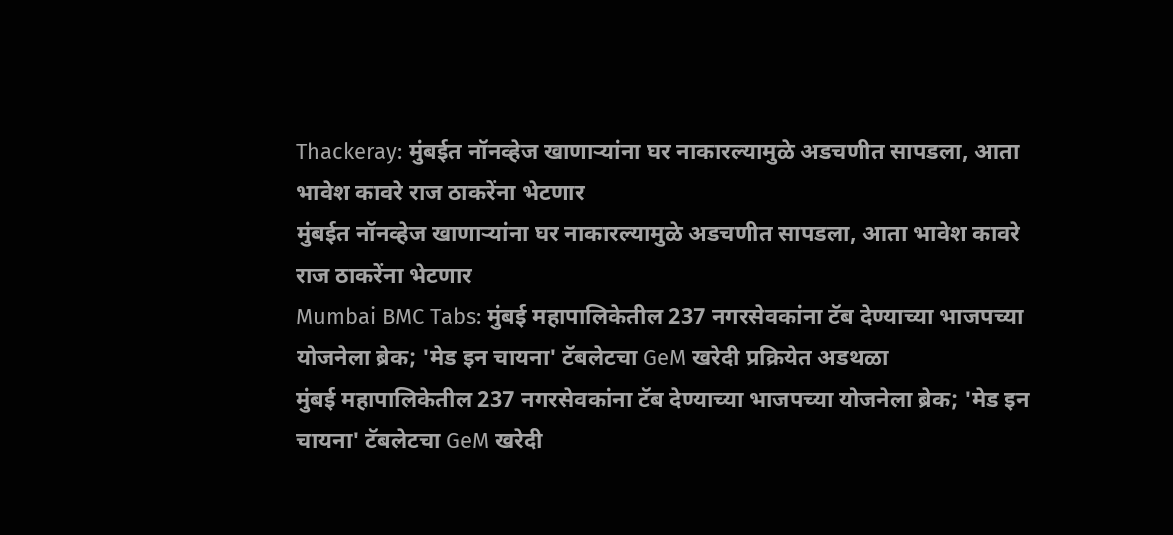Thackeray: मुंबईत नॉनव्हेज खाणाऱ्यांना घर नाकारल्यामुळे अडचणीत सापडला, आता भावेश कावरे राज ठाकरेंना भेटणार
मुंबईत नॉनव्हेज खाणाऱ्यांना घर नाकारल्यामुळे अडचणीत सापडला, आता भावेश कावरे राज ठाकरेंना भेटणार
Mumbai BMC Tabs: मुंबई महापालिकेतील 237 नगरसेवकांना टॅब देण्याच्या भाजपच्या योजनेला ब्रेक; 'मेड इन चायना' टॅबलेटचा GeM खरेदी प्रक्रियेत अडथळा
मुंबई महापालिकेतील 237 नगरसेवकांना टॅब देण्याच्या भाजपच्या योजनेला ब्रेक; 'मेड इन चायना' टॅबलेटचा GeM खरेदी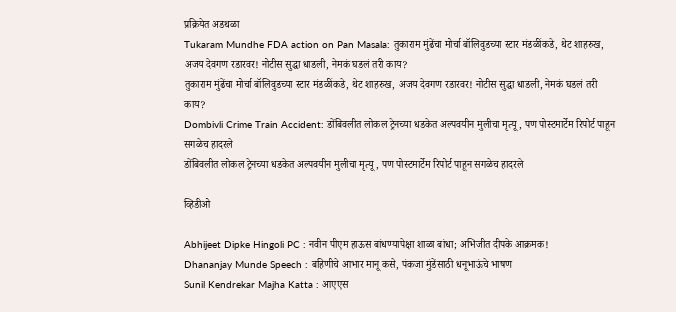प्रक्रियेत अडथळा
Tukaram Mundhe FDA action on Pan Masala: तुकाराम मुंढेंचा मोर्चा बॉलिवुडच्या स्टार मंडळींकडे, थेट शाहरुख, अजय देवगण रडारवर! नोटीस सुद्धा धाडली, नेमकं घडलं तरी काय?
तुकाराम मुंढेंचा मोर्चा बॉलिवुडच्या स्टार मंडळींकडे, थेट शाहरुख, अजय देवगण रडारवर! नोटीस सुद्धा धाडली, नेमकं घडलं तरी काय?
Dombivli Crime Train Accident: डोंबिवलीत लोकल ट्रेनच्या धडकेत अल्पवयीन मुलीचा मृत्यू, पण पोस्टमार्टेम रिपोर्ट पाहून सगळेच हादरले
डोंबिवलीत लोकल ट्रेनच्या धडकेत अल्पवयीन मुलीचा मृत्यू, पण पोस्टमार्टेम रिपोर्ट पाहून सगळेच हादरले

व्हिडीओ

Abhijeet Dipke Hingoli PC : नवीन पीएम हाऊस बांधण्यापेक्षा शाळा बांधा; अभिजीत दीपके आक्रमक!
Dhananjay Munde Speech : बहिणीचे आभार मानू कसे, पंकजा मुंडेंसाठी धनूभाऊंचे भाषण
Sunil Kendrekar Majha Katta : आएएस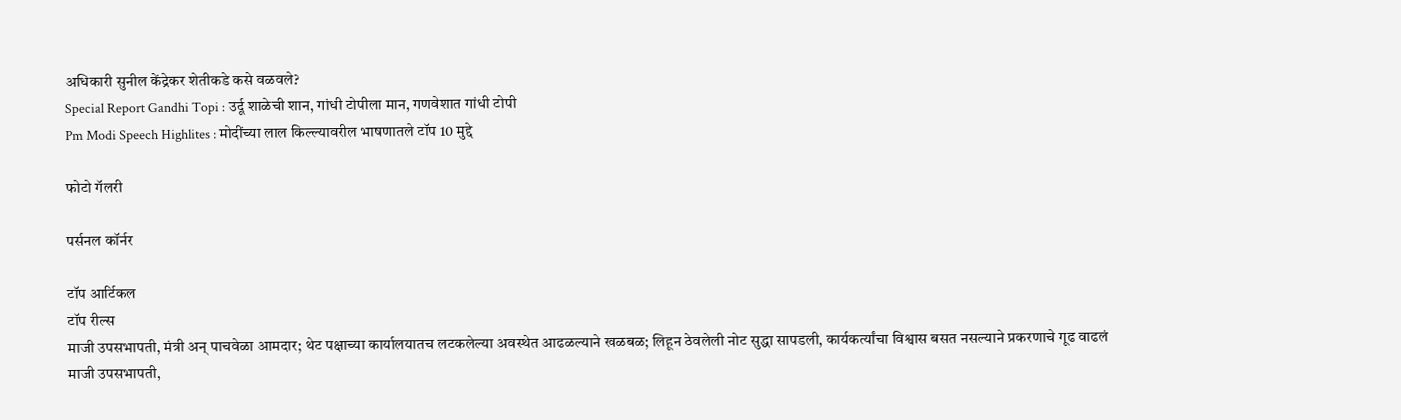अधिकारी सुनील केंद्रेकर शेतीकडे कसे वळवले?
Special Report Gandhi Topi : उर्दू शाळेची शान, गांधी टोपीला मान, गणवेशात गांधी टोपी
Pm Modi Speech Highlites : मोदींच्या लाल किल्ल्यावरील भाषणातले टॉप 10 मुद्दे

फोटो गॅलरी

पर्सनल कॉर्नर

टॉप आर्टिकल
टॉप रील्स
माजी उपसभापती, मंत्री अन् पाचवेळा आमदार; थेट पक्षाच्या कार्यालयातच लटकलेल्या अवस्थेत आढळल्याने खळबळ; लिहून ठेवलेली नोट सुद्धा सापडली, कार्यकर्त्यांचा विश्वास बसत नसल्याने प्रकरणाचे गूढ वाढलं
माजी उपसभापती,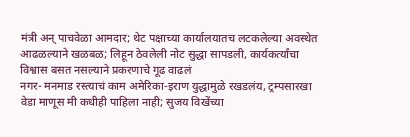मंत्री अन् पाचवेळा आमदार; थेट पक्षाच्या कार्यालयातच लटकलेल्या अवस्थेत आढळल्याने खळबळ; लिहून ठेवलेली नोट सुद्धा सापडली, कार्यकर्त्यांचा विश्वास बसत नसल्याने प्रकरणाचे गूढ वाढलं
नगर- मनमाड रस्त्याचं काम अमेरिका-इराण युद्धामुळे रखडलंय, ट्रम्पसारखा वेडा माणूस मी कधीही पाहिला नाही; सुजय विखेंच्या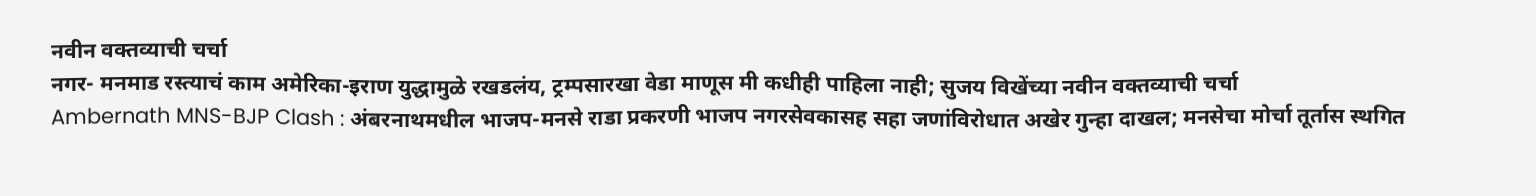नवीन वक्तव्याची चर्चा
नगर- मनमाड रस्त्याचं काम अमेरिका-इराण युद्धामुळे रखडलंय, ट्रम्पसारखा वेडा माणूस मी कधीही पाहिला नाही; सुजय विखेंच्या नवीन वक्तव्याची चर्चा
Ambernath MNS-BJP Clash : अंबरनाथमधील भाजप-मनसे राडा प्रकरणी भाजप नगरसेवकासह सहा जणांविरोधात अखेर गुन्हा दाखल; मनसेचा मोर्चा तूर्तास स्थगित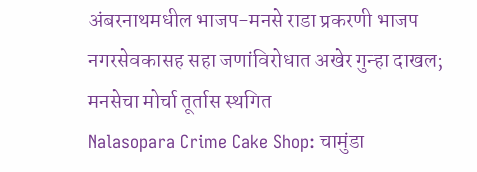अंबरनाथमधील भाजप-मनसे राडा प्रकरणी भाजप नगरसेवकासह सहा जणांविरोधात अखेर गुन्हा दाखल; मनसेचा मोर्चा तूर्तास स्थगित
Nalasopara Crime Cake Shop: चामुंडा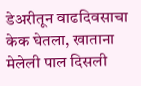डेअरीतून वाढदिवसाचा केक घेतला, खाताना मेलेली पाल दिसली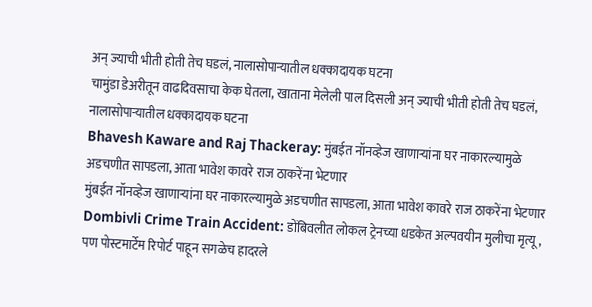अन् ज्याची भीती होती तेच घडलं, नालासोपाऱ्यातील धक्कादायक घटना
चामुंडा डेअरीतून वाढदिवसाचा केक घेतला, खाताना मेलेली पाल दिसली अन् ज्याची भीती होती तेच घडलं, नालासोपाऱ्यातील धक्कादायक घटना
Bhavesh Kaware and Raj Thackeray: मुंबईत नॉनव्हेज खाणाऱ्यांना घर नाकारल्यामुळे अडचणीत सापडला, आता भावेश कावरे राज ठाकरेंना भेटणार
मुंबईत नॉनव्हेज खाणाऱ्यांना घर नाकारल्यामुळे अडचणीत सापडला, आता भावेश कावरे राज ठाकरेंना भेटणार
Dombivli Crime Train Accident: डोंबिवलीत लोकल ट्रेनच्या धडकेत अल्पवयीन मुलीचा मृत्यू, पण पोस्टमार्टेम रिपोर्ट पाहून सगळेच हादरले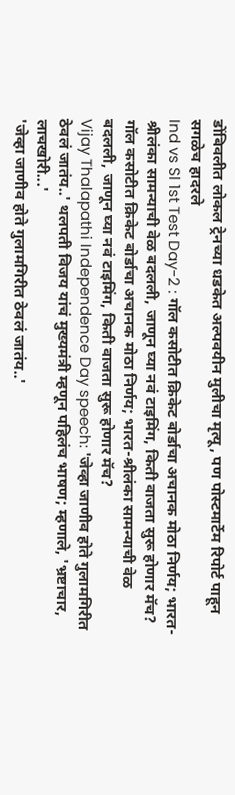डोंबिवलीत लोकल ट्रेनच्या धडकेत अल्पवयीन मुलीचा मृत्यू, पण पोस्टमार्टेम रिपोर्ट पाहून सगळेच हादरले
Ind vs Sl 1st Test Day-2 : गॉल कसोटीत क्रिकेट बोर्डाचा अचानक मोठा निर्णय; भारत-श्रीलंका सामन्याची वेळ बदलली, जाणून घ्या नवं टाइमिंग, किती वाजता सुरू होणार मॅच?
गॉल कसोटीत क्रिकेट बोर्डाचा अचानक मोठा निर्णय; भारत-श्रीलंका सामन्याची वेळ बदलली, जाणून घ्या नवं टाइमिंग, किती वाजता सुरू होणार मॅच?
Vijay Thalapathi Independence Day speech: 'जेव्हा जाणीव होते गुलामगिरीत ठेवलं जातंय..' थलपती विजय यांचं मुख्यमंत्री म्हणून पहिलंच भाषण; म्हणाले, 'भ्रष्टाचार, लाचखोरी...'
'जेव्हा जाणीव होते गुलामगिरीत ठेवलं जातंय..'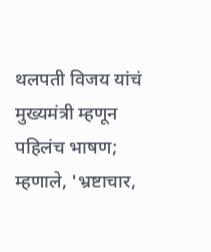थलपती विजय यांचं मुख्यमंत्री म्हणून पहिलंच भाषण; म्हणाले, 'भ्रष्टाचार,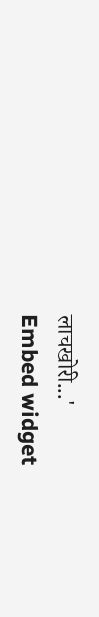लाचखोरी...'
Embed widget